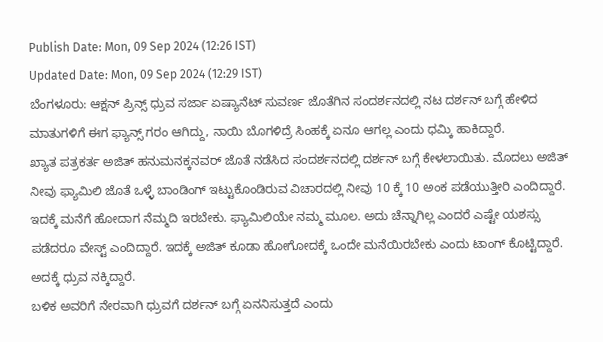Publish Date: Mon, 09 Sep 2024 (12:26 IST)
Updated Date: Mon, 09 Sep 2024 (12:29 IST)
ಬೆಂಗಳೂರು: ಆಕ್ಷನ್ ಪ್ರಿನ್ಸ್ ಧ್ರುವ ಸರ್ಜಾ ಏಷ್ಯಾನೆಟ್ ಸುವರ್ಣ ಜೊತೆಗಿನ ಸಂದರ್ಶನದಲ್ಲಿ ನಟ ದರ್ಶನ್ ಬಗ್ಗೆ ಹೇಳಿದ ಮಾತುಗಳಿಗೆ ಈಗ ಫ್ಯಾನ್ಸ್ ಗರಂ ಆಗಿದ್ದು, ನಾಯಿ ಬೊಗಳಿದ್ರೆ ಸಿಂಹಕ್ಕೆ ಏನೂ ಆಗಲ್ಲ ಎಂದು ಧಮ್ಕಿ ಹಾಕಿದ್ದಾರೆ.
ಖ್ಯಾತ ಪತ್ರಕರ್ತ ಅಜಿತ್ ಹನುಮನಕ್ಕನವರ್ ಜೊತೆ ನಡೆಸಿದ ಸಂದರ್ಶನದಲ್ಲಿ ದರ್ಶನ್ ಬಗ್ಗೆ ಕೇಳಲಾಯಿತು. ಮೊದಲು ಅಜಿತ್ ನೀವು ಫ್ಯಾಮಿಲಿ ಜೊತೆ ಒಳ್ಳೆ ಬಾಂಡಿಂಗ್ ಇಟ್ಟುಕೊಂಡಿರುವ ವಿಚಾರದಲ್ಲಿ ನೀವು 10 ಕ್ಕೆ 10 ಅಂಕ ಪಡೆಯುತ್ತೀರಿ ಎಂದಿದ್ದಾರೆ. ಇದಕ್ಕೆ ಮನೆಗೆ ಹೋದಾಗ ನೆಮ್ಮದಿ ಇರಬೇಕು. ಫ್ಯಾಮಿಲಿಯೇ ನಮ್ಮ ಮೂಲ. ಅದು ಚೆನ್ನಾಗಿಲ್ಲ ಎಂದರೆ ಎಷ್ಟೇ ಯಶಸ್ಸು ಪಡೆದರೂ ವೇಸ್ಟ್ ಎಂದಿದ್ದಾರೆ. ಇದಕ್ಕೆ ಅಜಿತ್ ಕೂಡಾ ಹೋಗೋದಕ್ಕೆ ಒಂದೇ ಮನೆಯಿರಬೇಕು ಎಂದು ಟಾಂಗ್ ಕೊಟ್ಟಿದ್ದಾರೆ. ಅದಕ್ಕೆ ಧ್ರುವ ನಕ್ಕಿದ್ದಾರೆ.
ಬಳಿಕ ಅವರಿಗೆ ನೇರವಾಗಿ ಧ್ರುವಗೆ ದರ್ಶನ್ ಬಗ್ಗೆ ಏನನಿಸುತ್ತದೆ ಎಂದು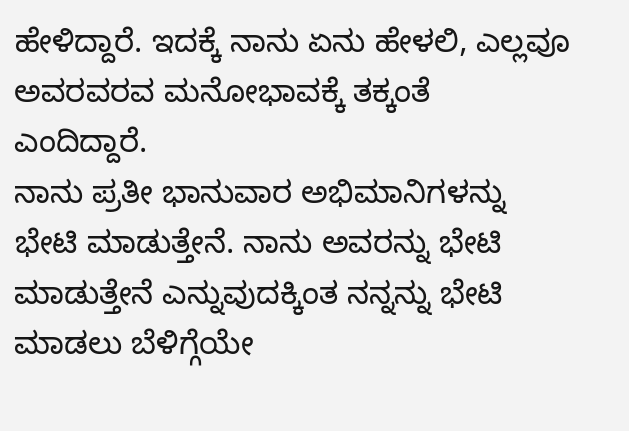ಹೇಳಿದ್ದಾರೆ. ಇದಕ್ಕೆ ನಾನು ಏನು ಹೇಳಲಿ, ಎಲ್ಲವೂ ಅವರವರವ ಮನೋಭಾವಕ್ಕೆ ತಕ್ಕಂತೆ ಎಂದಿದ್ದಾರೆ.
ನಾನು ಪ್ರತೀ ಭಾನುವಾರ ಅಭಿಮಾನಿಗಳನ್ನು ಭೇಟಿ ಮಾಡುತ್ತೇನೆ. ನಾನು ಅವರನ್ನು ಭೇಟಿ ಮಾಡುತ್ತೇನೆ ಎನ್ನುವುದಕ್ಕಿಂತ ನನ್ನನ್ನು ಭೇಟಿ ಮಾಡಲು ಬೆಳಿಗ್ಗೆಯೇ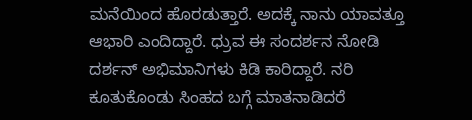ಮನೆಯಿಂದ ಹೊರಡುತ್ತಾರೆ. ಅದಕ್ಕೆ ನಾನು ಯಾವತ್ತೂ ಆಭಾರಿ ಎಂದಿದ್ದಾರೆ. ಧ್ರುವ ಈ ಸಂದರ್ಶನ ನೋಡಿ ದರ್ಶನ್ ಅಭಿಮಾನಿಗಳು ಕಿಡಿ ಕಾರಿದ್ದಾರೆ. ನರಿ ಕೂತುಕೊಂಡು ಸಿಂಹದ ಬಗ್ಗೆ ಮಾತನಾಡಿದರೆ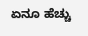ಏನೂ ಹೆಚ್ಚು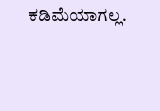ಕಡಿಮೆಯಾಗಲ್ಲ.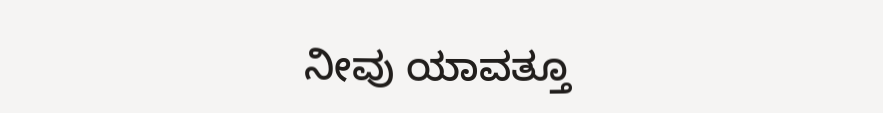ನೀವು ಯಾವತ್ತೂ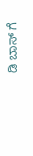ಡಿ ಬಾಸ್ ಗೆ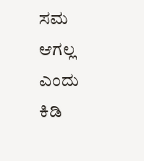ಸಮ ಆಗಲ್ಲ ಎಂದು ಕಿಡಿ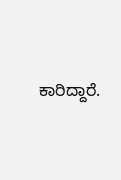ಕಾರಿದ್ದಾರೆ.